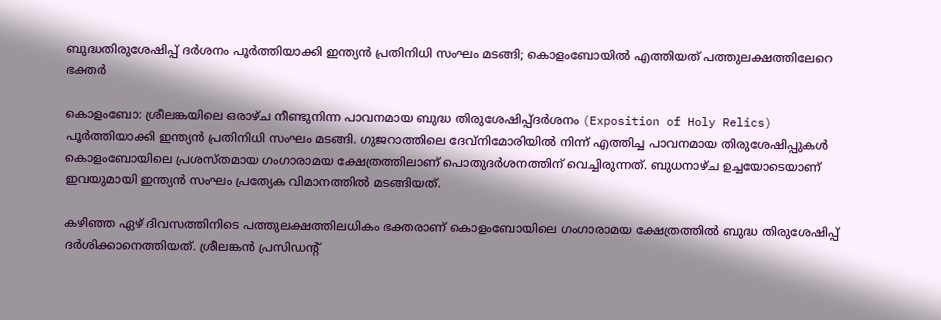ബുദ്ധതിരുശേഷിപ്പ്‌ ദർശനം പൂർത്തിയാക്കി ഇന്ത്യൻ പ്രതിനിധി സംഘം മടങ്ങി; കൊളംബോയിൽ എത്തിയത് പത്തുലക്ഷത്തിലേറെ ഭക്തർ

കൊളംബോ: ശ്രീലങ്കയിലെ ഒരാഴ്ച നീണ്ടുനിന്ന പാവനമായ ബുദ്ധ തിരുശേഷിപ്പ്‌ദർശനം (Exposition of Holy Relics) പൂർത്തിയാക്കി ഇന്ത്യൻ പ്രതിനിധി സംഘം മടങ്ങി. ഗുജറാത്തിലെ ദേവ്നിമോരിയിൽ നിന്ന് എത്തിച്ച പാവനമായ തിരുശേഷിപ്പുകൾ കൊളംബോയിലെ പ്രശസ്തമായ ഗംഗാരാമയ ക്ഷേത്രത്തിലാണ് പൊതുദർശനത്തിന് വെച്ചിരുന്നത്. ബുധനാഴ്ച ഉച്ചയോടെയാണ് ഇവയുമായി ഇന്ത്യൻ സംഘം പ്രത്യേക വിമാനത്തിൽ മടങ്ങിയത്.

കഴിഞ്ഞ ഏഴ് ദിവസത്തിനിടെ പത്തുലക്ഷത്തിലധികം ഭക്തരാണ് കൊളംബോയിലെ ഗംഗാരാമയ ക്ഷേത്രത്തിൽ ബുദ്ധ തിരുശേഷിപ്പ്‌ ദർശിക്കാനെത്തിയത്. ശ്രീലങ്കൻ പ്രസിഡന്റ്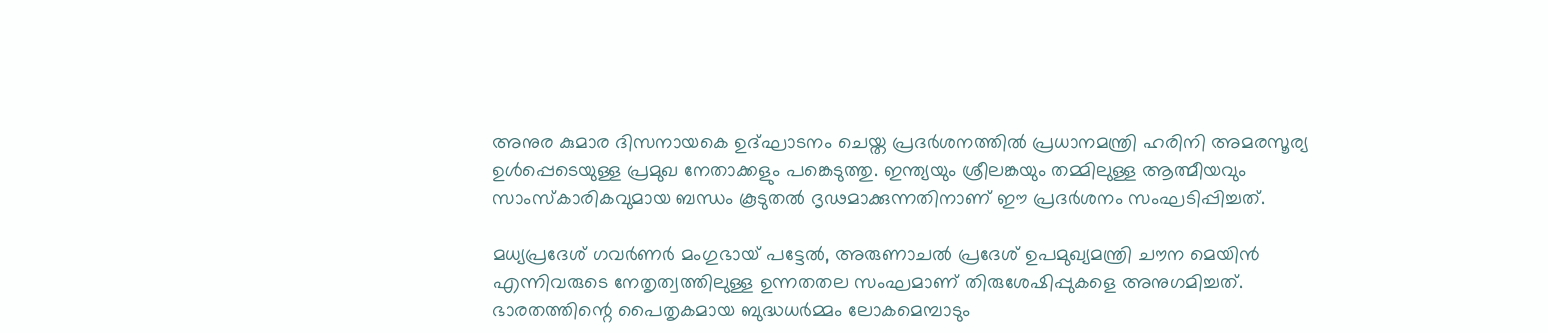അനുര കുമാര ദിസനായകെ ഉദ്ഘാടനം ചെയ്ത പ്രദർശനത്തിൽ പ്രധാനമന്ത്രി ഹരിനി അമരസൂര്യ ഉൾപ്പെടെയുള്ള പ്രമുഖ നേതാക്കളും പങ്കെടുത്തു. ഇന്ത്യയും ശ്രീലങ്കയും തമ്മിലുള്ള ആത്മീയവും സാംസ്കാരികവുമായ ബന്ധം കൂടുതൽ ദൃഢമാക്കുന്നതിനാണ് ഈ പ്രദർശനം സംഘടിപ്പിച്ചത്.

മധ്യപ്രദേശ് ഗവർണർ മംഗുഭായ് പട്ടേൽ, അരുണാചൽ പ്രദേശ് ഉപമുഖ്യമന്ത്രി ചൗന മെയിൻ എന്നിവരുടെ നേതൃത്വത്തിലുള്ള ഉന്നതതല സംഘമാണ് തിരുശേഷിപ്പുകളെ അനുഗമിച്ചത്. ഭാരതത്തിന്റെ പൈതൃകമായ ബുദ്ധധർമ്മം ലോകമെമ്പാടും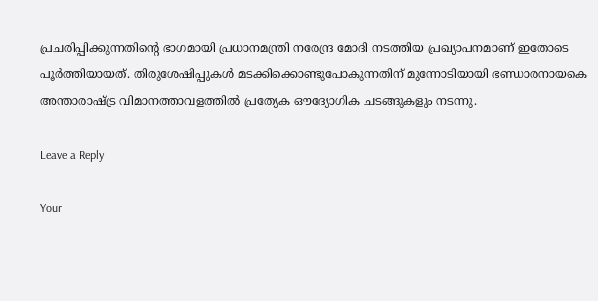പ്രചരിപ്പിക്കുന്നതിന്റെ ഭാഗമായി പ്രധാനമന്ത്രി നരേന്ദ്ര മോദി നടത്തിയ പ്രഖ്യാപനമാണ് ഇതോടെ പൂർത്തിയായത്. തിരുശേഷിപ്പുകൾ മടക്കിക്കൊണ്ടുപോകുന്നതിന് മുന്നോടിയായി ഭണ്ഡാരനായകെ അന്താരാഷ്ട്ര വിമാനത്താവളത്തിൽ പ്രത്യേക ഔദ്യോഗിക ചടങ്ങുകളും നടന്നു.

Leave a Reply

Your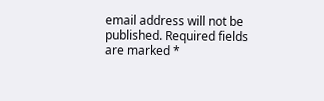email address will not be published. Required fields are marked *